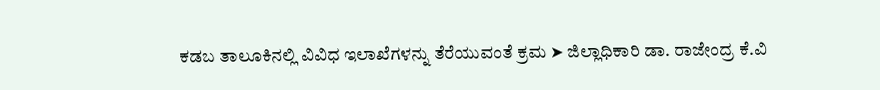ಕಡಬ ತಾಲೂಕಿನಲ್ಲಿ ವಿವಿಧ ಇಲಾಖೆಗಳನ್ನು ತೆರೆಯುವಂತೆ ಕ್ರಮ ➤ ಜಿಲ್ಲಾಧಿಕಾರಿ ಡಾ. ರಾಜೇಂದ್ರ ಕೆ.ವಿ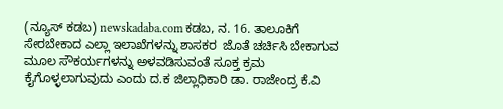(ನ್ಯೂಸ್ ಕಡಬ) newskadaba.com ಕಡಬ, ನ. 16. ತಾಲೂಕಿಗೆ ಸೇರಬೇಕಾದ ಎಲ್ಲಾ ಇಲಾಖೆಗಳನ್ನು ಶಾಸಕರ  ಜೊತೆ ಚರ್ಚಿಸಿ ಬೇಕಾಗುವ ಮೂಲ ಸೌಕರ್ಯಗಳನ್ನು ಅಳವಡಿಸುವಂತೆ ಸೂಕ್ತ ಕ್ರಮ ಕೈಗೊಳ್ಳಲಾಗುವುದು ಎಂದು ದ.ಕ ಜಿಲ್ಲಾಧಿಕಾರಿ ಡಾ. ರಾಜೇಂದ್ರ ಕೆ.ವಿ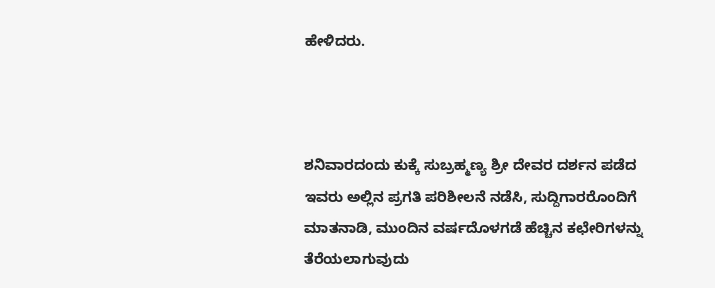ಹೇಳಿದರು.



ಶನಿವಾರದಂದು ಕುಕ್ಕೆ ಸುಬ್ರಹ್ಮಣ್ಯ ಶ್ರೀ ದೇವರ ದರ್ಶನ ಪಡೆದ ಇವರು ಅಲ್ಲಿನ ಪ್ರಗತಿ ಪರಿಶೀಲನೆ ನಡೆಸಿ, ಸುದ್ದಿಗಾರರೊಂದಿಗೆ ಮಾತನಾಡಿ, ಮುಂದಿನ ವರ್ಷದೊಳಗಡೆ ಹೆಚ್ಚಿನ ಕಛೇರಿಗಳನ್ನು ತೆರೆಯಲಾಗುವುದು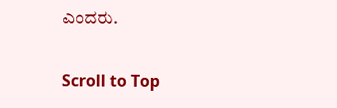ಎಂದರು.

Scroll to Top